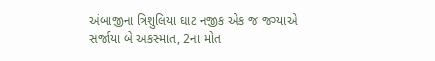અંબાજીના ત્રિશુલિયા ઘાટ નજીક એક જ જગ્યાએ સર્જાયા બે અકસ્માત, 2ના મોત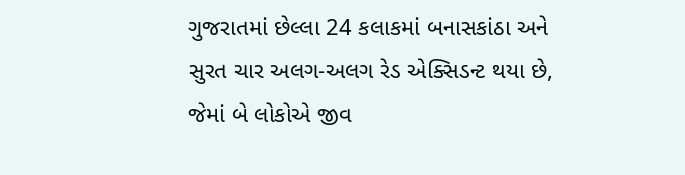ગુજરાતમાં છેલ્લા 24 કલાકમાં બનાસકાંઠા અને સુરત ચાર અલગ-અલગ રેડ એક્સિડન્ટ થયા છે, જેમાં બે લોકોએ જીવ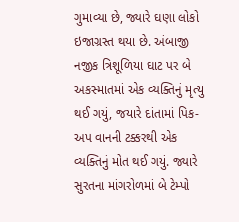ગુમાવ્યા છે, જ્યારે ઘણા લોકો ઇજાગ્રસ્ત થયા છે. અંબાજી નજીક ત્રિશૂળિયા ઘાટ પર બે અકસ્માતમાં એક વ્યક્તિનું મૃત્યુ થઈ ગયું, જયારે દાંતામાં પિક-અપ વાનની ટક્કરથી એક વ્યક્તિનું મોત થઈ ગયું. જ્યારે સુરતના માંગરોળમાં બે ટેમ્પો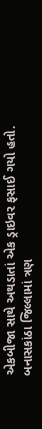એકબીજા સાથે અથડાતાં એક ડ્રાઇવર ફસાઈ ગયો હતો.
બનાસકાંઠા જિલ્લામાં ત્રણ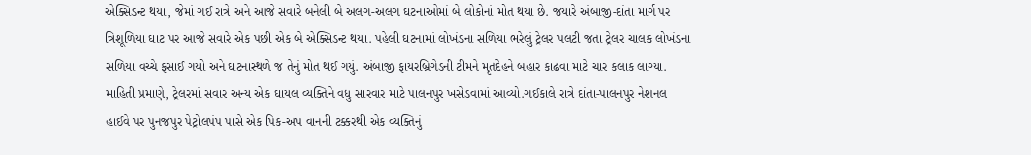એક્સિડન્ટ થયા, જેમાં ગઈ રાત્રે અને આજે સવારે બનેલી બે અલગ-અલગ ઘટનાઓમાં બે લોકોનાં મોત થયા છે. જયારે અંબાજી-દાંતા માર્ગ પર ત્રિશૂળિયા ઘાટ પર આજે સવારે એક પછી એક બે એક્સિડન્ટ થયા. પહેલી ઘટનામાં લોખંડના સળિયા ભરેલું ટ્રેલર પલટી જતા ટ્રેલર ચાલક લોખંડના સળિયા વચ્ચે ફસાઈ ગયો અને ઘટનાસ્થળે જ તેનું મોત થઈ ગયું. અંબાજી ફાયરબ્રિગેડની ટીમને મૃતદેહને બહાર કાઢવા માટે ચાર કલાક લાગ્યા.
માહિતી પ્રમાણે, ટ્રેલરમાં સવાર અન્ય એક ઘાયલ વ્યક્તિને વધુ સારવાર માટે પાલનપુર ખસેડવામાં આવ્યો.ગઈકાલે રાત્રે દાંતા-પાલનપુર નેશનલ હાઈવે પર પુનજપુર પેટ્રોલપંપ પાસે એક પિક-અપ વાનની ટક્કરથી એક વ્યક્તિનું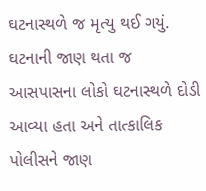ઘટનાસ્થળે જ મૃત્યુ થઈ ગયું. ઘટનાની જાણ થતા જ આસપાસના લોકો ઘટનાસ્થળે દોડી આવ્યા હતા અને તાત્કાલિક પોલીસને જાણ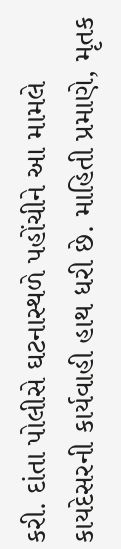કરી. દાંતા પોલીસે ઘટનાસ્થળે પહોંચીને આ મામલે કાયદેસરની કાર્યવાહી હાથ ધરી છે. માહિતી પ્રમાણે, મૃતક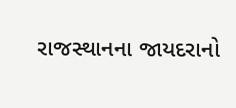રાજસ્થાનના જાયદરાનો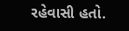રહેવાસી હતો.